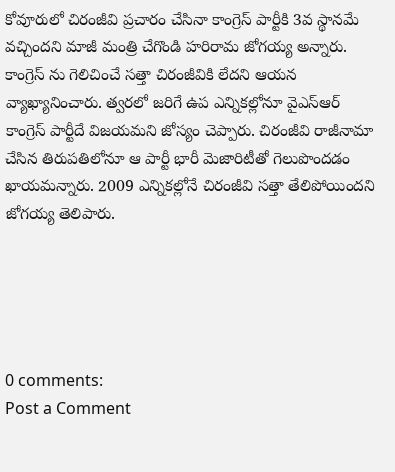కోవూరులో చిరంజీవి ప్రచారం చేసినా కాంగ్రెస్ పార్టీకి 3వ స్థానమే వచ్చిందని మాజీ మంత్రి చేగొండి హరిరామ జోగయ్య అన్నారు. కాంగ్రెస్ ను గెలిచించే సత్తా చిరంజీవికి లేదని ఆయన వ్యాఖ్యానించారు. త్వరలో జరిగే ఉప ఎన్నికల్లోనూ వైఎస్ఆర్ కాంగ్రెస్ పార్టీదే విజయమని జోస్యం చెప్పారు. చిరంజీవి రాజీనామా చేసిన తిరుపతిలోనూ ఆ పార్టీ భారీ మెజారిటీతో గెలుపొందడం ఖాయమన్నారు. 2009 ఎన్నికల్లోనే చిరంజీవి సత్తా తేలిపోయిందని జోగయ్య తెలిపారు.





0 comments:
Post a Comment